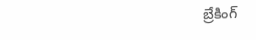బ్రేకింగ్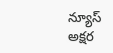న్యూస్
అక్షర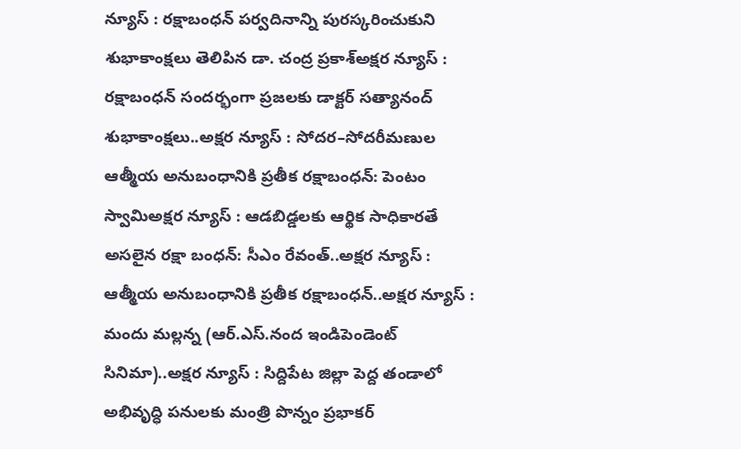న్యూస్ : రక్షాబంధన్ పర్వదినాన్ని పురస్కరించుకుని శుభాకాంక్షలు తెలిపిన డా. చంద్ర ప్రకాశ్అక్షర న్యూస్ : రక్షాబంధన్ సందర్భంగా ప్రజలకు డాక్టర్ సత్యానంద్ శుభాకాంక్షలు..అక్షర న్యూస్ : సోదర–సోదరీమణుల ఆత్మీయ అనుబంధానికి ప్రతీక రక్షాబంధన్: పెంటం స్వామిఅక్షర న్యూస్ : ఆడబిడ్డలకు ఆర్థిక సాధికారతే అసలైన రక్షా బంధన్‌: సీఎం రేవంత్‌..అక్షర న్యూస్ : ఆత్మీయ అనుబంధానికి ప్రతీక రక్షాబంధన్‌..అక్షర న్యూస్ : మందు మల్లన్న (ఆర్.ఎస్.నంద ఇండిపెండెంట్ సినిమా)..అక్షర న్యూస్ : సిద్దిపేట జిల్లా పెద్ద తండాలో అభివృద్ధి పనులకు మంత్రి పొన్నం ప్రభాకర్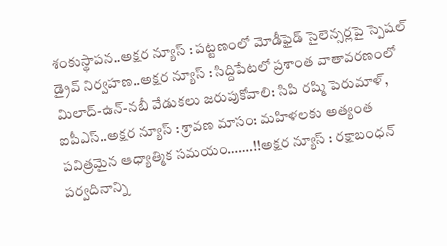శంకుస్థాపన..అక్షర న్యూస్ : పట్టణంలో మోడీఫైడ్ సైలెన్సర్లపై స్పెషల్ డ్రైవ్ నిర్వహణ..అక్షర న్యూస్ : సిద్దిపేటలో ప్రశాంత వాతావరణంలో మిలాద్-ఉన్-నబీ వేడుకలు జరుపుకోవాలి: సిపి రష్మి పెరుమాళ్, ఐపీఎస్..అక్షర న్యూస్ : శ్రావణ మాసం: మహిళలకు అత్యంత పవిత్రమైన ఆధ్యాత్మిక సమయం…….!!అక్షర న్యూస్ : రక్షాబంధన్ పర్వదినాన్ని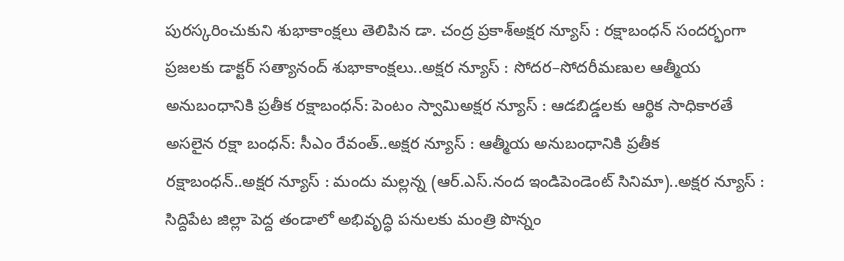పురస్కరించుకుని శుభాకాంక్షలు తెలిపిన డా. చంద్ర ప్రకాశ్అక్షర న్యూస్ : రక్షాబంధన్ సందర్భంగా ప్రజలకు డాక్టర్ సత్యానంద్ శుభాకాంక్షలు..అక్షర న్యూస్ : సోదర–సోదరీమణుల ఆత్మీయ అనుబంధానికి ప్రతీక రక్షాబంధన్: పెంటం స్వామిఅక్షర న్యూస్ : ఆడబిడ్డలకు ఆర్థిక సాధికారతే అసలైన రక్షా బంధన్‌: సీఎం రేవంత్‌..అక్షర న్యూస్ : ఆత్మీయ అనుబంధానికి ప్రతీక రక్షాబంధన్‌..అక్షర న్యూస్ : మందు మల్లన్న (ఆర్.ఎస్.నంద ఇండిపెండెంట్ సినిమా)..అక్షర న్యూస్ : సిద్దిపేట జిల్లా పెద్ద తండాలో అభివృద్ధి పనులకు మంత్రి పొన్నం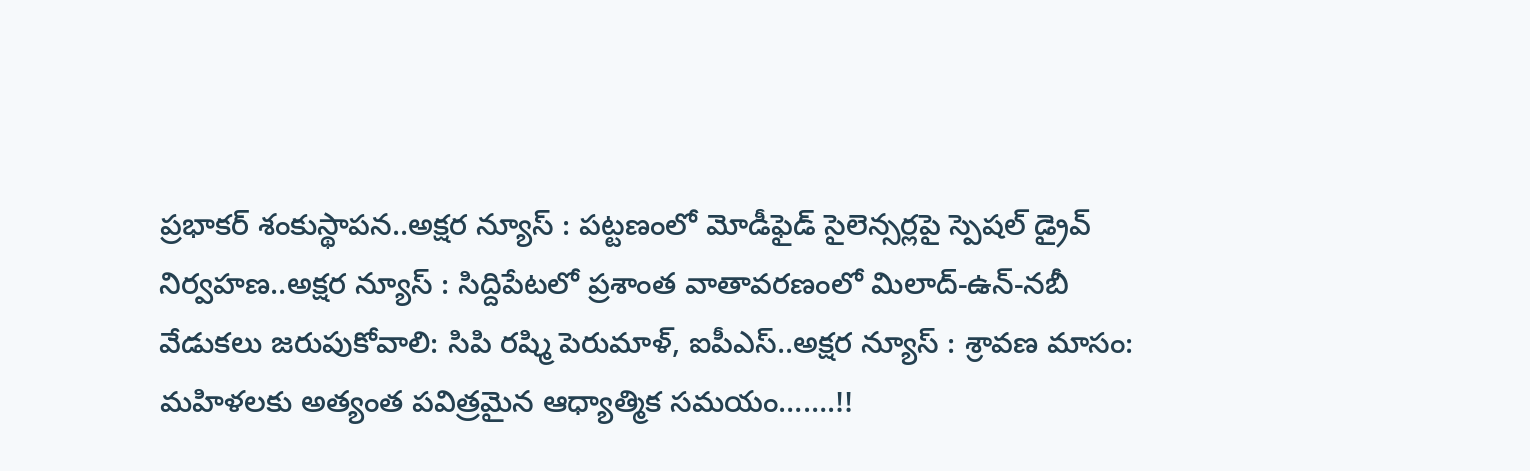ప్రభాకర్ శంకుస్థాపన..అక్షర న్యూస్ : పట్టణంలో మోడీఫైడ్ సైలెన్సర్లపై స్పెషల్ డ్రైవ్ నిర్వహణ..అక్షర న్యూస్ : సిద్దిపేటలో ప్రశాంత వాతావరణంలో మిలాద్-ఉన్-నబీ వేడుకలు జరుపుకోవాలి: సిపి రష్మి పెరుమాళ్, ఐపీఎస్..అక్షర న్యూస్ : శ్రావణ మాసం: మహిళలకు అత్యంత పవిత్రమైన ఆధ్యాత్మిక సమయం…….!!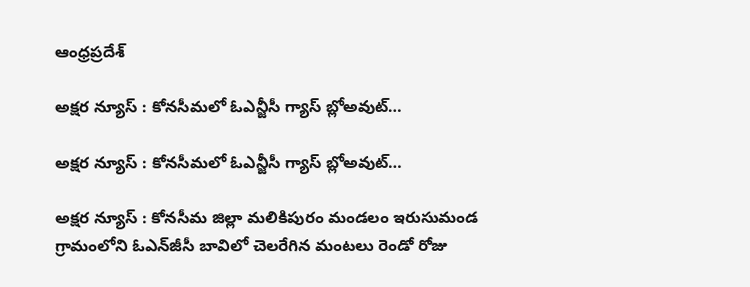ఆంధ్రప్రదేశ్

అక్షర న్యూస్ : కోనసీమలో ఓఎన్జీసీ గ్యాస్ బ్లోఅవుట్…

అక్షర న్యూస్ : కోనసీమలో ఓఎన్జీసీ గ్యాస్ బ్లోఅవుట్…

అక్షర న్యూస్ : కోనసీమ జిల్లా మలికిపురం మండలం ఇరుసుమండ గ్రామంలోని ఓఎన్‌జీసీ బావిలో చెలరేగిన మంటలు రెండో రోజు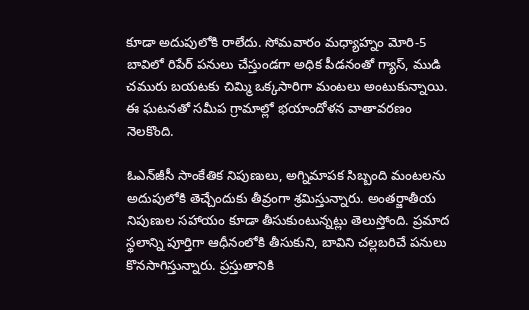కూడా అదుపులోకి రాలేదు. సోమవారం మధ్యాహ్నం మోరి-5 బావిలో రిపేర్ పనులు చేస్తుండగా అధిక పీడనంతో గ్యాస్, ముడి చమురు బయటకు చిమ్మి ఒక్కసారిగా మంటలు అంటుకున్నాయి. ఈ ఘటనతో సమీప గ్రామాల్లో భయాందోళన వాతావరణం నెలకొంది.

ఓఎన్‌జీసీ సాంకేతిక నిపుణులు, అగ్నిమాపక సిబ్బంది మంటలను అదుపులోకి తెచ్చేందుకు తీవ్రంగా శ్రమిస్తున్నారు. అంతర్జాతీయ నిపుణుల సహాయం కూడా తీసుకుంటున్నట్లు తెలుస్తోంది. ప్రమాద స్థలాన్ని పూర్తిగా ఆధీనంలోకి తీసుకుని, బావిని చల్లబరిచే పనులు కొనసాగిస్తున్నారు. ప్రస్తుతానికి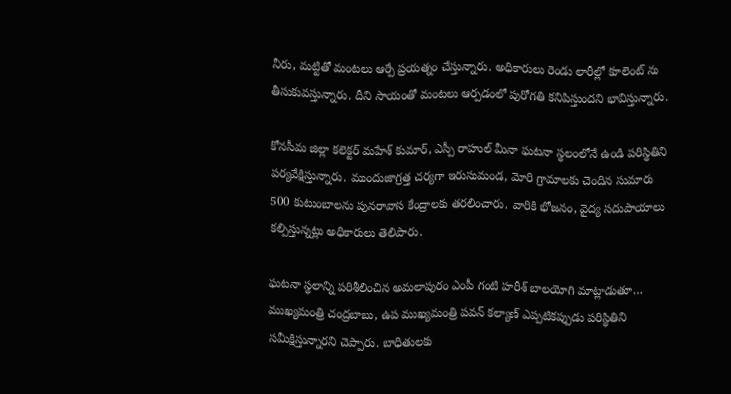నీరు, మట్టితో మంటలు ఆర్పే ప్రయత్నం చేస్తున్నారు. అధికారులు రెండు లారీల్లో కూలెంట్ ను తీసుకువస్తున్నారు. దీని సాయంతో మంటలు ఆర్పడంలో పురోగతి కనిపిస్తుందని భావిస్తున్నారు.

కోనసీమ జిల్లా కలెక్టర్ మహేశ్ కుమార్, ఎస్పీ రాహుల్ మీనా ఘటనా స్థలంలోనే ఉండి పరిస్థితిని పర్యవేక్షిస్తున్నారు. ముందుజాగ్రత్త చర్యగా ఇరుసుమండ, మోరి గ్రామాలకు చెందిన సుమారు 500 కుటుంబాలను పునరావాస కేంద్రాలకు తరలించారు. వారికి భోజనం, వైద్య సదుపాయాలు కల్పిస్తున్నట్లు అధికారులు తెలిపారు.

ఘటనా స్థలాన్ని పరిశీలించిన అమలాపురం ఎంపీ గంటి హరీశ్ బాలయోగి మాట్లాడుతూ… ముఖ్యమంత్రి చంద్రబాబు, ఉప ముఖ్యమంత్రి పవన్ కల్యాణ్ ఎప్పటికప్పుడు పరిస్థితిని సమీక్షిస్తున్నారని చెప్పారు. బాధితులకు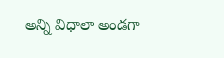అన్ని విధాలా అండగా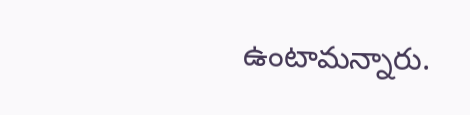ఉంటామన్నారు.